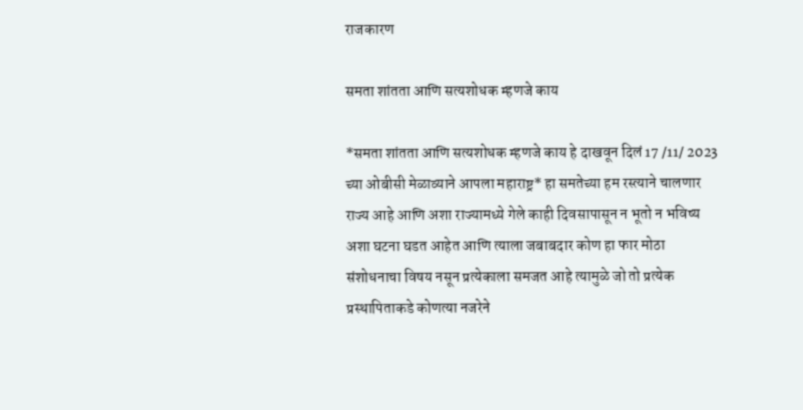राजकारण

समता शांतता आणि सत्यशोधक म्हणजे काय

*समता शांतता आणि सत्यशोधक म्हणजे काय हे दाखवून दिलं 17 /11/ 2023 च्या ओबीसी मेळाव्याने आपला महाराष्ट्र* हा समतेच्या हम रस्त्याने चालणार राज्य आहे आणि अशा राज्यामध्ये गेले काही दिवसापासून न भूतो न भविष्य अशा घटना घडत आहेत आणि त्याला जबाबदार कोण हा फार मोठा संशोधनाचा विषय नसून प्रत्येकाला समजत आहे त्यामुळे जो तो प्रत्येक प्रस्थापिताकडे कोणत्या नजरेने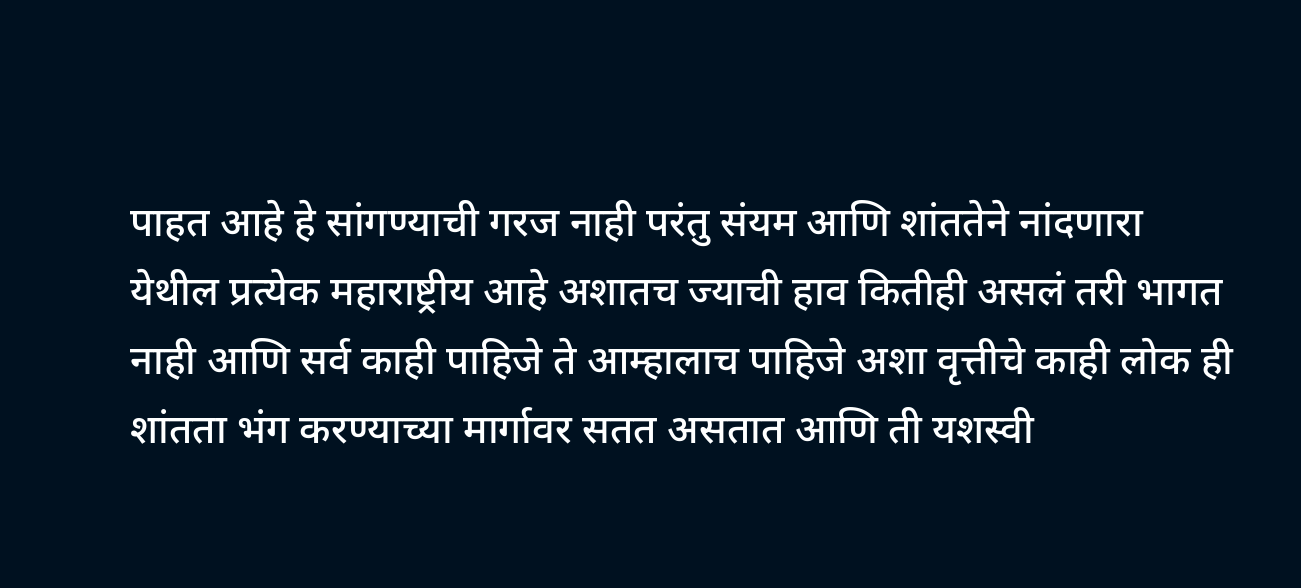पाहत आहे हे सांगण्याची गरज नाही परंतु संयम आणि शांततेने नांदणारा येथील प्रत्येक महाराष्ट्रीय आहे अशातच ज्याची हाव कितीही असलं तरी भागत नाही आणि सर्व काही पाहिजे ते आम्हालाच पाहिजे अशा वृत्तीचे काही लोक ही शांतता भंग करण्याच्या मार्गावर सतत असतात आणि ती यशस्वी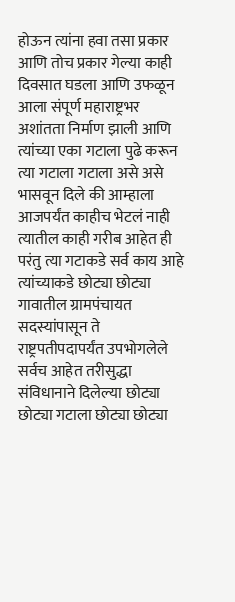होऊन त्यांना हवा तसा प्रकार आणि तोच प्रकार गेल्या काही दिवसात घडला आणि उफळून आला संपूर्ण महाराष्ट्रभर अशांतता निर्माण झाली आणि त्यांच्या एका गटाला पुढे करून त्या गटाला गटाला असे असे भासवून दिले की आम्हाला आजपर्यंत काहीच भेटलं नाही त्यातील काही गरीब आहेत ही परंतु त्या गटाकडे सर्व काय आहे त्यांच्याकडे छोट्या छोट्या गावातील ग्रामपंचायत सदस्यांपासून ते राष्ट्रपतीपदापर्यंत उपभोगलेले सर्वच आहेत तरीसुद्धा संविधानाने दिलेल्या छोट्या छोट्या गटाला छोट्या छोट्या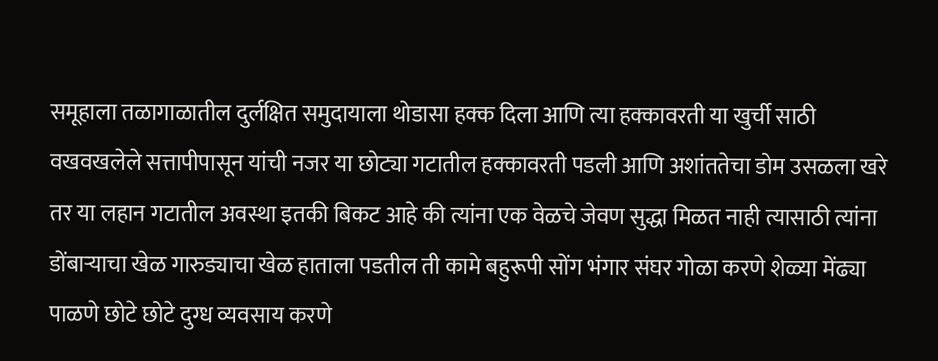समूहाला तळागाळातील दुर्लक्षित समुदायाला थोडासा हक्क दिला आणि त्या हक्कावरती या खुर्ची साठी वखवखलेले सत्तापीपासून यांची नजर या छोट्या गटातील हक्कावरती पडली आणि अशांततेचा डोम उसळला खरे तर या लहान गटातील अवस्था इतकी बिकट आहे की त्यांना एक वेळचे जेवण सुद्धा मिळत नाही त्यासाठी त्यांना डोंबाऱ्याचा खेळ गारुड्याचा खेळ हाताला पडतील ती कामे बहुरूपी सोंग भंगार संघर गोळा करणे शेळ्या मेंढ्या पाळणे छोटे छोटे दुग्ध व्यवसाय करणे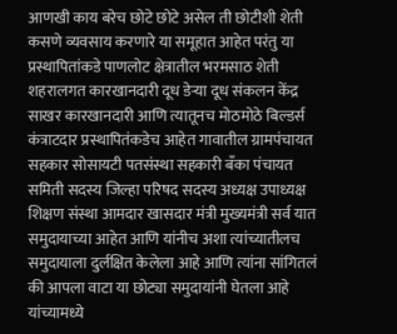आणखी काय बरेच छोटे छोटे असेल ती छोटीशी शेती कसणे व्यवसाय करणारे या समूहात आहेत परंतु या प्रस्थापितांकडे पाणलोट क्षेत्रातील भरमसाठ शेती शहरालगत कारखानदारी दूध डेऱ्या दूध संकलन केंद्र साखर कारखानदारी आणि त्यातूनच मोठमोठे बिल्डर्स कंत्राटदार प्रस्थापितंकडेच आहेत गावातील ग्रामपंचायत सहकार सोसायटी पतसंस्था सहकारी बँका पंचायत समिती सदस्य जिल्हा परिषद सदस्य अध्यक्ष उपाध्यक्ष शिक्षण संस्था आमदार खासदार मंत्री मुख्यमंत्री सर्व यात समुदायाच्या आहेत आणि यांनीच अशा त्यांच्यातीलच समुदायाला दुर्लक्षित केलेला आहे आणि त्यांना सांगितलं की आपला वाटा या छोट्या समुदायांनी घेतला आहे यांच्यामध्ये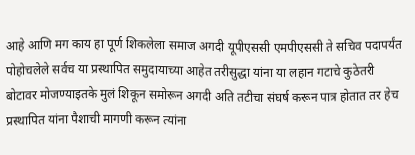आहे आणि मग काय हा पूर्ण शिकलेला समाज अगदी यूपीएससी एमपीएससी ते सचिव पदापर्यंत पोहोचलेले सर्वच या प्रस्थापित समुदायाच्या आहेत तरीसुद्धा यांना या लहान गटाचे कुठेतरी बोटावर मोजण्याइतके मुलं शिकून समोरून अगदी अति तटीचा संघर्ष करून पात्र होतात तर हेच प्रस्थापित यांना पैशाची मागणी करून त्यांना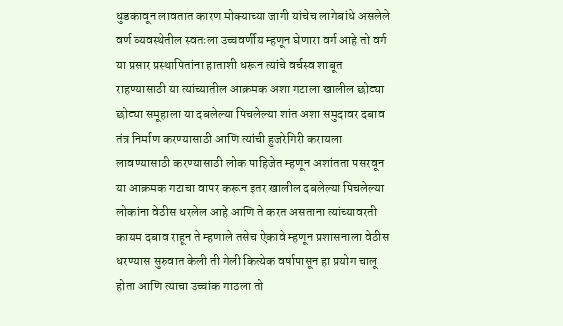धुडकावून लावतात कारण मोक्याच्या जागी यांचेच लागेबांधे असलेले वर्ण व्यवस्थेतील स्वतःला उच्चवर्णीय म्हणून घेणारा वर्ग आहे तो वर्ग या प्रसार प्रस्थापितांना हाताशी धरून त्यांचे वर्चस्व शाबूत राहण्यासाठी या त्यांच्यातील आक्रमक अशा गटाला खालील छोट्या छोट्या समूहाला या दबलेल्या पिचलेल्या शांत अशा समुदावर दबाव तंत्र निर्माण करण्यासाठी आणि त्यांची हुजरेगिरी करायला लावण्यासाठी करण्यासाठी लोक पाहिजेत म्हणून अशांतता पसरवून या आक्रमक गटाचा वापर करून इतर खालील दबलेल्या पिचलेल्या लोकांना वेठीस धरलेल आहे आणि ते करत असताना त्यांच्यावरती कायम दबाव राहून ते म्हणाले तसेच ऐकावे म्हणून प्रशासनाला वेठीस धरण्यास सुरुवात केली ती गेली कित्येक वर्षापासून हा प्रयोग चालू होता आणि त्याचा उच्चांक गाठला तो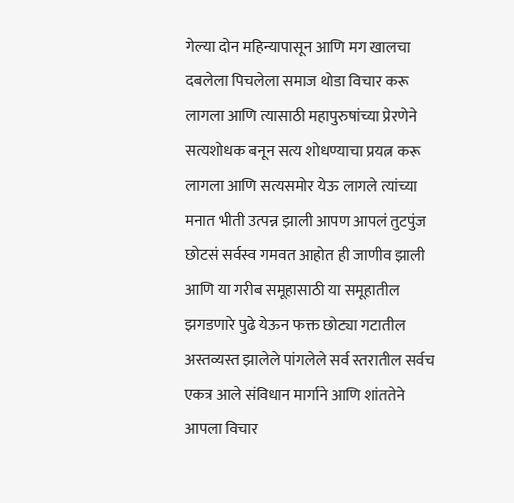गेल्या दोन महिन्यापासून आणि मग खालचा दबलेला पिचलेला समाज थोडा विचार करू लागला आणि त्यासाठी महापुरुषांच्या प्रेरणेने सत्यशोधक बनून सत्य शोधण्याचा प्रयत्न करू लागला आणि सत्यसमोर येऊ लागले त्यांच्या मनात भीती उत्पन्न झाली आपण आपलं तुटपुंज छोटसं सर्वस्व गमवत आहोत ही जाणीव झाली आणि या गरीब समूहासाठी या समूहातील झगडणारे पुढे येऊन फक्त छोट्या गटातील अस्तव्यस्त झालेले पांगलेले सर्व स्तरातील सर्वच एकत्र आले संविधान मार्गाने आणि शांततेने आपला विचार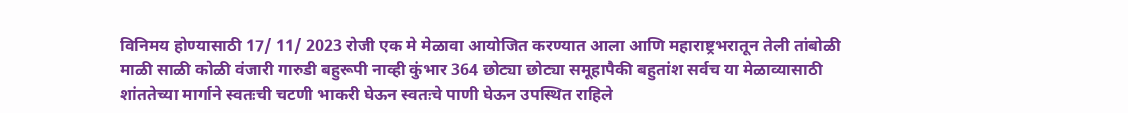विनिमय होण्यासाठी 17/ 11/ 2023 रोजी एक मे मेळावा आयोजित करण्यात आला आणि महाराष्ट्रभरातून तेली तांबोळी माळी साळी कोळी वंजारी गारुडी बहुरूपी नाव्ही कुंभार 364 छोट्या छोट्या समूहापैकी बहुतांश सर्वच या मेळाव्यासाठी शांततेच्या मार्गाने स्वतःची चटणी भाकरी घेऊन स्वतःचे पाणी घेऊन उपस्थित राहिले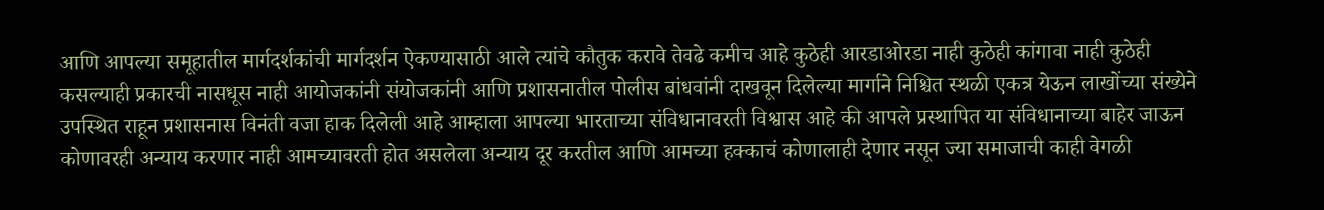आणि आपल्या समूहातील मार्गदर्शकांची मार्गदर्शन ऐकण्यासाठी आले त्यांचे कौतुक करावे तेवढे कमीच आहे कुठेही आरडाओरडा नाही कुठेही कांगावा नाही कुठेही कसल्याही प्रकारची नासधूस नाही आयोजकांनी संयोजकांनी आणि प्रशासनातील पोलीस बांधवांनी दाखवून दिलेल्या मार्गाने निश्चित स्थळी एकत्र येऊन लाखोंच्या संख्येने उपस्थित राहून प्रशासनास विनंती वजा हाक दिलेली आहे आम्हाला आपल्या भारताच्या संविधानावरती विश्वास आहे की आपले प्रस्थापित या संविधानाच्या बाहेर जाऊन कोणावरही अन्याय करणार नाही आमच्यावरती होत असलेला अन्याय दूर करतील आणि आमच्या हक्काचं कोणालाही देणार नसून ज्या समाजाची काही वेगळी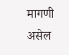मागणी असेल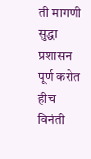ती मागणी सुद्धा प्रशासन पूर्ण करोत हीच विनंती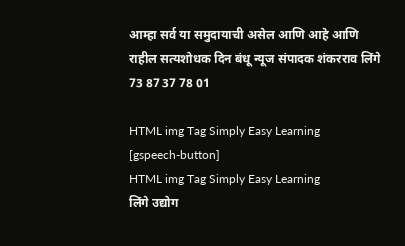आम्हा सर्व या समुदायाची असेल आणि आहे आणि राहील सत्यशोधक दिन बंधू न्यूज संपादक शंकरराव लिंगे 73 87 37 78 01

HTML img Tag Simply Easy Learning
[gspeech-button]
HTML img Tag Simply Easy Learning
लिंगे उद्योग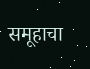समूहाचा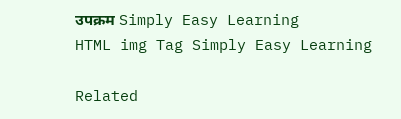उपक्रम Simply Easy Learning
HTML img Tag Simply Easy Learning

Related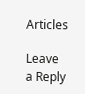Articles

Leave a Reply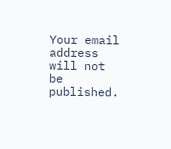Your email address will not be published.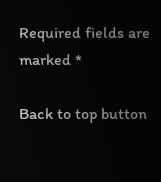Required fields are marked *

Back to top button